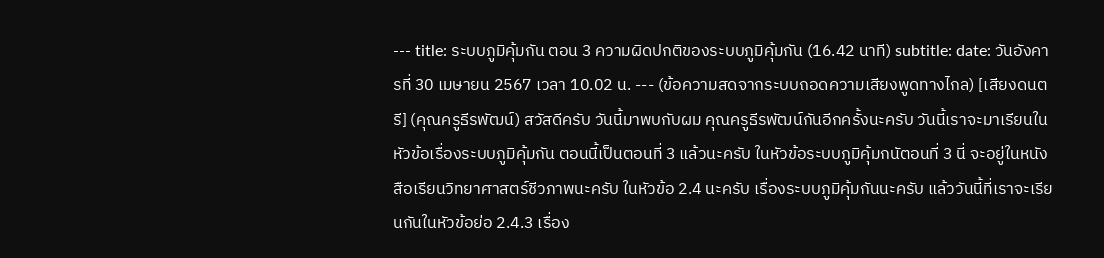--- title: ระบบภูมิคุ้มกัน ตอน 3 ความผิดปกติของระบบภูมิคุ้มกัน (16.42 นาที) subtitle: date: วันอังคารที่ 30 เมษายน 2567 เวลา 10.02 น. --- (ข้อความสดจากระบบถอดความเสียงพูดทางไกล) [เสียงดนตรี] (คุณครูธีรพัฒน์) สวัสดีครับ วันนี้มาพบกับผม คุณครูธีรพัฒน์กันอีกครั้งนะครับ วันนี้เราจะมาเรียนในหัวข้อเรื่องระบบภูมิคุ้มกัน ตอนนี้เป็นตอนที่ 3 แล้วนะครับ ในหัวข้อระบบภูมิคุ้มกนัตอนที่ 3 นี่ จะอยู่ในหนังสือเรียนวิทยาศาสตร์ชีวภาพนะครับ ในหัวข้อ 2.4 นะครับ เรื่องระบบภูมิคุ้มกันนะครับ แล้ววันนี้ที่เราจะเรียนกันในหัวข้อย่อ 2.4.3 เรื่อง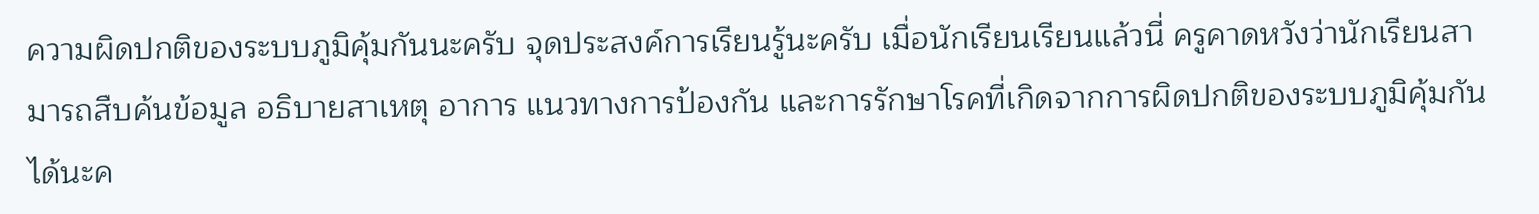ความผิดปกติของระบบภูมิคุ้มกันนะครับ จุดประสงค์การเรียนรู้นะครับ เมื่อนักเรียนเรียนแล้วนี่ ครูคาดหวังว่านักเรียนสามารถสืบค้นข้อมูล อธิบายสาเหตุ อาการ แนวทางการป้องกัน และการรักษาโรคที่เกิดจากการผิดปกติของระบบภูมิคุ้มกันได้นะค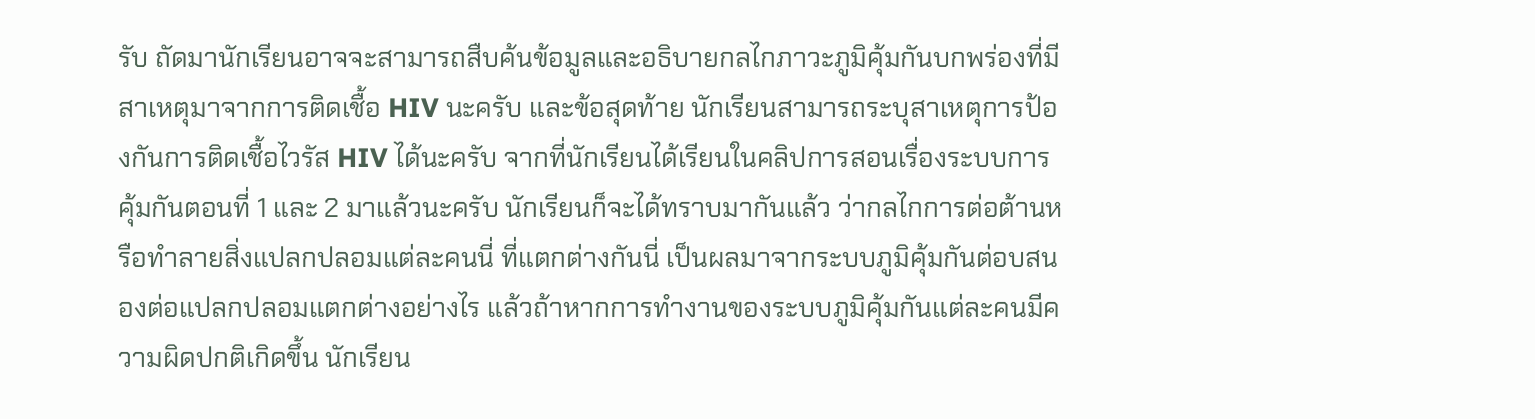รับ ถัดมานักเรียนอาจจะสามารถสืบค้นข้อมูลและอธิบายกลไกภาวะภูมิคุ้มกันบกพร่องที่มีสาเหตุมาจากการติดเชื้อ HIV นะครับ และข้อสุดท้าย นักเรียนสามารถระบุสาเหตุการป้องกันการติดเชื้อไวรัส HIV ได้นะครับ จากที่นักเรียนได้เรียนในคลิปการสอนเรื่องระบบการคุ้มกันตอนที่ 1 และ 2 มาแล้วนะครับ นักเรียนก็จะได้ทราบมากันแล้ว ว่ากลไกการต่อต้านหรือทำลายสิ่งแปลกปลอมแต่ละคนนี่ ที่แตกต่างกันนี่ เป็นผลมาจากระบบภูมิคุ้มกันต่อบสนองต่อแปลกปลอมแตกต่างอย่างไร แล้วถ้าหากการทำงานของระบบภูมิคุ้มกันแต่ละคนมีความผิดปกติเกิดขึ้น นักเรียน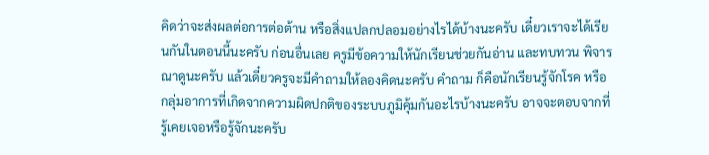คิดว่าจะส่งผลต่อการต่อต้าน หรือสิ่งแปลกปลอมอย่างไรได้บ้างนะครับ เดี๋ยวเราจะได้เรียนกันในตอนนี้นะครับ ก่อนอื่นเลย ครูมีข้อความให้นักเรียนช่วยกันอ่าน และทบทวน พิจารณาดูนะครับ แล้วเดี๋ยวครูจะมีคำถามให้ลองคิดนะครับ คำถาม ก็คือนักเรียนรู้จักโรค หรือกลุ่มอาการที่เกิดจากความผิดปกติของระบบภูมิคุ้มกันอะไรบ้างนะครับ อาจจะตอบจากที่รู้เคยเจอหรือรู้จักนะครับ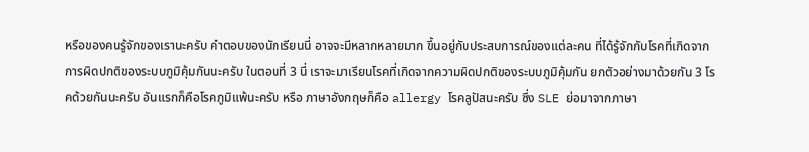หรือของคนรู้จักของเรานะครับ คำตอบของนักเรียนนี่ อาจจะมีหลากหลายมาก ขึ้นอยู่กับประสบการณ์ของแต่ละคน ที่ได้รู้จักกับโรคที่เกิดจากการผิดปกติของระบบภูมิคุ้มกันนะครับ ในตอนที่ 3 นี่ เราจะมาเรียนโรคที่เกิดจากความผิดปกติของระบบภูมิคุ้มกัน ยกตัวอย่างมาด้วยกัน 3 โรคด้วยกันนะครับ อันแรกก็คือโรคภูมิแพ้นะครับ หรือ ภาษาอังกฤษก็คือ allergy โรคลูปัสนะครับ ซึ่ง SLE ย่อมาจากภาษา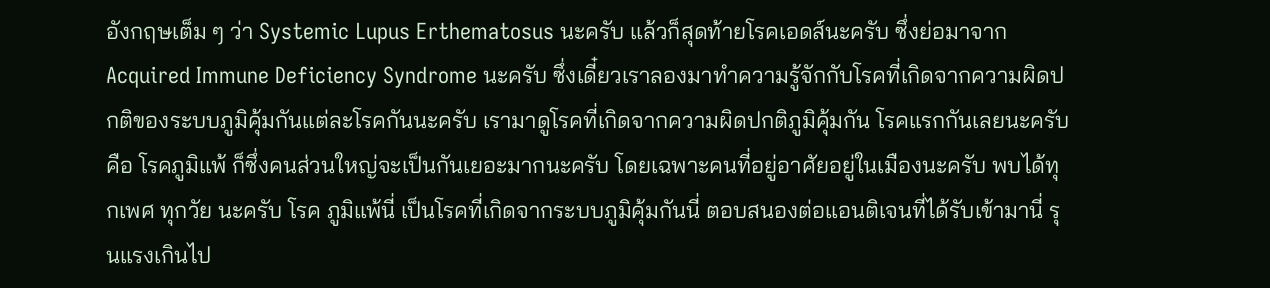อังกฤษเต็ม ๆ ว่า Systemic Lupus Erthematosus นะครับ แล้วก็สุดท้ายโรคเอดส์นะครับ ซึ่งย่อมาจากAcquired Immune Deficiency Syndrome นะครับ ซึ่งเดี๋ยวเราลองมาทำความรู้จักกับโรคที่เกิดจากความผิดปกติของระบบภูมิคุ้มกันแต่ละโรคกันนะครับ เรามาดูโรคที่เกิดจากความผิดปกติภูมิคุ้มกัน โรคแรกกันเลยนะครับ คือ โรคภูมิแพ้ ก็ซึ่งคนส่วนใหญ่จะเป็นกันเยอะมากนะครับ โดยเฉพาะคนที่อยู่อาศัยอยู่ในเมืองนะครับ พบได้ทุกเพศ ทุกวัย นะครับ โรค ภูมิแพ้นี่ เป็นโรคที่เกิดจากระบบภูมิคุ้มกันนี่ ตอบสนองต่อแอนติเจนที่ได้รับเข้ามานี่ รุนแรงเกินไป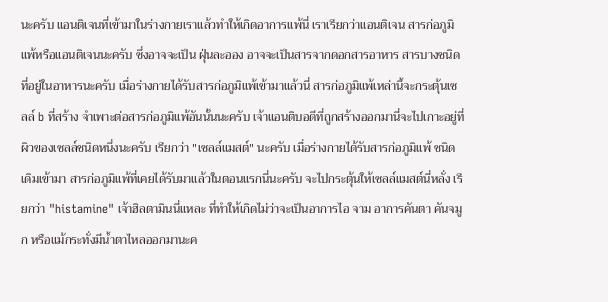นะครับ แอนติเจนที่เข้ามาในร่างกายเราแล้วทำให้เกิดอาการแพ้นี่ เราเรียกว่าแอนติเจน สารก่อภูมิแพ้หรือแอนติเจนนะครับ ซึ่งอาจจะเป็น ฝุ่นละออง อาจจะเป็นสารจากดอกสารอาหาร สารบางชนิดที่อยู่ในอาหารนะครับ เมื่อร่างกายได้รับสารก่อภูมิแพ้เข้ามาแล้วนี่ สารก่อภูมิแพ้เหล่านี้จะกระตุ้นเซลล์ b ที่สร้าง จำเพาะต่อสารก่อภูมิแพ้อันนั้นนะครับ เจ้าแอนติบอดีที่ถูกสร้างออกมานี่จะไปเกาะอยู่ที่ผิวของเซลล์ชนิดหนึ่งนะครับ เรียกว่า "เซลล์แมสต์" นะครับ เมื่อร่างกายได้รับสารก่อภูมิแพ้ ชนิดเดิมเข้ามา สารก่อภูมิแพ้ที่เคยได้รับมาแล้วในตอนแรกนี่นะครับ จะไปกระตุ้นให้เซลล์แมสต์นี่หลั่ง เรียกว่า "histamine" เจ้าฮิลตามินนี่แหละ ที่ทำให้เกิดไม่ว่าจะเป็นอาการไอ จาม อาการคันตา คันจมูก หรือแม้กระทั่งมีน้ำตาไหลออกมานะค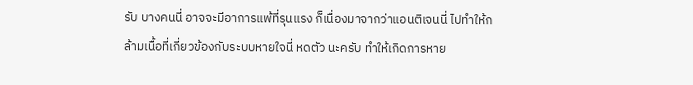รับ บางคนนี่ อาจจะมีอาการแพ้ที่รุนแรง ก็เนื่องมาจากว่าแอนติเจนนี่ ไปทำให้กล้ามเนื้อที่เกี่ยวข้องกับระบบหายใจนี่ หดตัว นะครับ ทำให้เกิดการหาย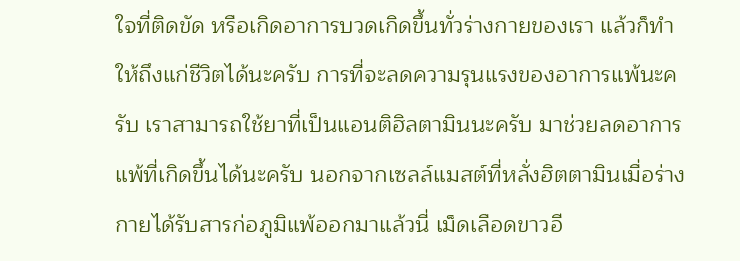ใจที่ติดขัด หรือเกิดอาการบวดเกิดขึ้นทั่วร่างกายของเรา แล้วก็ทำให้ถึงแก่ชีวิตได้นะครับ การที่จะลดความรุนแรงของอาการแพ้นะครับ เราสามารถใช้ยาที่เป็นแอนติฮิลตามินนะครับ มาช่วยลดอาการแพ้ที่เกิดขึ้นได้นะครับ นอกจากเซลล์แมสต์ที่หลั่งฮิตตามินเมื่อร่างกายได้รับสารก่อภูมิแพ้ออกมาแล้วนี่ เม็ดเลือดขาวอี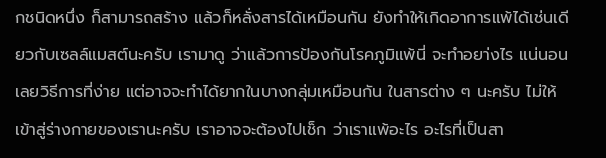กชนิดหนึ่ง ก็สามารถสร้าง แล้วก็หลั่งสารได้เหมือนกัน ยังทำให้เกิดอาการแพ้ได้เช่นเดียวกับเซลล์แมสต์นะครับ เรามาดู ว่าแล้วการป้องกันโรคภูมิแพ้นี่ จะทำอยา่งไร แน่นอนเลยวิธีการที่ง่าย แต่อาจจะทำได้ยากในบางกลุ่มเหมือนกัน ในสารต่าง ๆ นะครับ ไม่ให้เข้าสู่ร่างกายของเรานะครับ เราอาจจะต้องไปเช็ก ว่าเราแพ้อะไร อะไรที่เป็นสา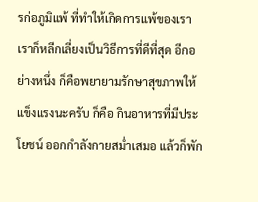รก่อภูมิแพ้ ที่ทำให้เกิดการแพ้ของเรา เราก็หลีกเลี่ยงเป็นวิธีการที่ดีที่สุด อีกอย่างหนึ่ง ก็คือพยายามรักษาสุขภาพให้แข็งแรงนะครับ ก็คือ กินอาหารที่มีประโยชน์ ออกกำลังกายสม่ำเสมอ แล้วก็พัก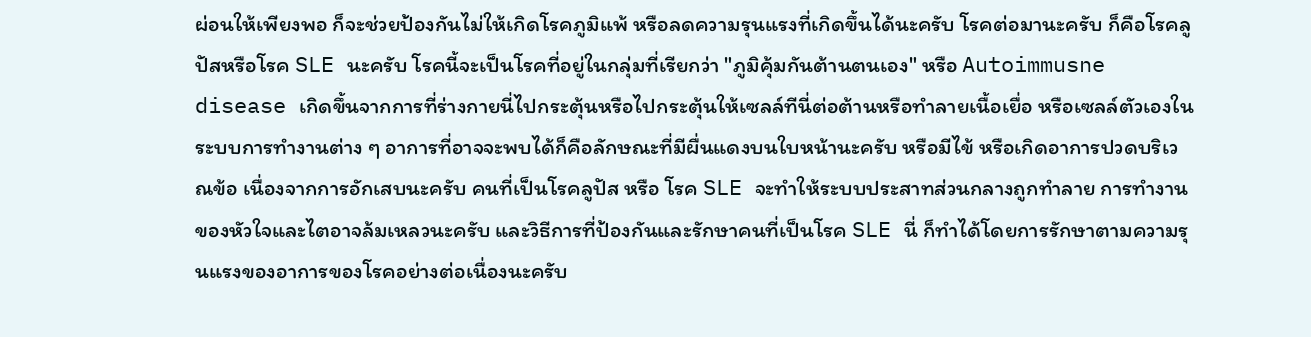ผ่อนให้เพียงพอ ก็จะช่วยป้องกันไม่ให้เกิดโรคภูมิแพ้ หรือลดความรุนแรงที่เกิดขึ้นได้นะครับ โรคต่อมานะครับ ก็คือโรคลูปัสหรือโรค SLE นะครับ โรคนี้จะเป็นโรคที่อยู่ในกลุ่มที่เรียกว่า "ภูมิคุ้มกันต้านตนเอง" หรือ Autoimmusne disease เกิดขึ้นจากการที่ร่างกายนี่ไปกระตุ้นหรือไปกระตุ้นให้เซลล์ทีนี่ต่อต้านหรือทำลายเนื้อเยื่อ หรือเซลล์ตัวเองในระบบการทำงานต่าง ๆ อาการที่อาจจะพบได้ก็คือลักษณะที่มีผื่นแดงบนใบหน้านะครับ หรือมีไข้ หรือเกิดอาการปวดบริเวณข้อ เนื่องจากการอักเสบนะครับ คนที่เป็นโรคลูปัส หรือ โรค SLE จะทำให้ระบบประสาทส่วนกลางถูกทำลาย การทำงานของหัวใจและไตอาจล้มเหลวนะครับ และวิธีการที่ป้องกันและรักษาคนที่เป็นโรค SLE นี่ ก็ทำได้โดยการรักษาตามความรุนแรงของอาการของโรคอย่างต่อเนื่องนะครับ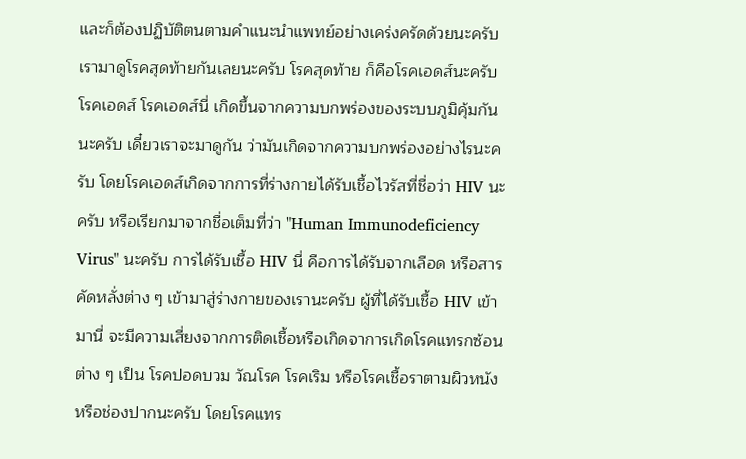และก็ต้องปฏิบัติตนตามคำแนะนำแพทย์อย่างเคร่งครัดด้วยนะครับ เรามาดูโรคสุดท้ายกันเลยนะครับ โรคสุดท้าย ก็คือโรคเอดส์นะครับ โรคเอดส์ โรคเอดส์นี่ เกิดขึ้นจากความบกพร่องของระบบภูมิคุ้มกันนะครับ เดี๋ยวเราจะมาดูกัน ว่ามันเกิดจากความบกพร่องอย่างไรนะครับ โดยโรคเอดส์เกิดจากการที่ร่างกายได้รับเชื้อไวรัสที่ชื่อว่า HIV นะครับ หรือเรียกมาจากชื่อเต็มที่ว่า "Human Immunodeficiency Virus" นะครับ การได้รับเชื้อ HIV นี่ คือการได้รับจากเลือด หรือสารคัดหลั่งต่าง ๆ เข้ามาสู่ร่างกายของเรานะครับ ผู้ที่ได้รับเชื้อ HIV เข้ามานี่ จะมีความเสี่ยงจากการติดเชื้อหรือเกิดจาการเกิดโรคแทรกซ้อนต่าง ๆ เป็น โรคปอดบวม วัณโรค โรคเริม หรือโรคเชื้อราตามผิวหนัง หรือช่องปากนะครับ โดยโรคแทร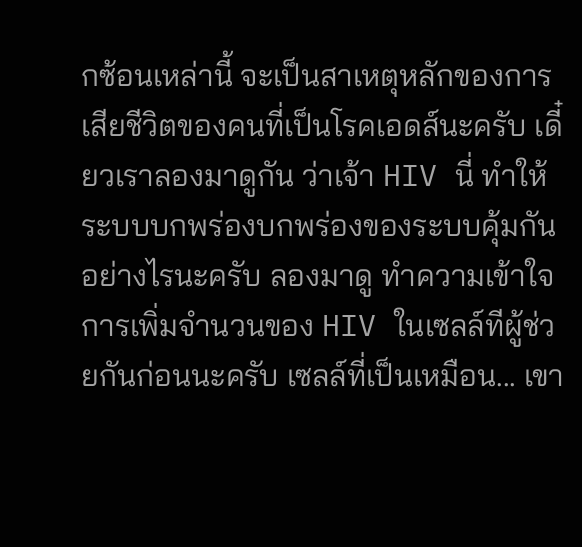กซ้อนเหล่านี้ จะเป็นสาเหตุหลักของการเสียชีวิตของคนที่เป็นโรคเอดส์นะครับ เดี๋ยวเราลองมาดูกัน ว่าเจ้า HIV นี่ ทำให้ระบบบกพร่องบกพร่องของระบบคุ้มกันอย่างไรนะครับ ลองมาดู ทำความเข้าใจการเพิ่มจำนวนของ HIV ในเซลล์ทีผู้ช่วยกันก่อนนะครับ เซลล์ที่เป็นเหมือน... เขา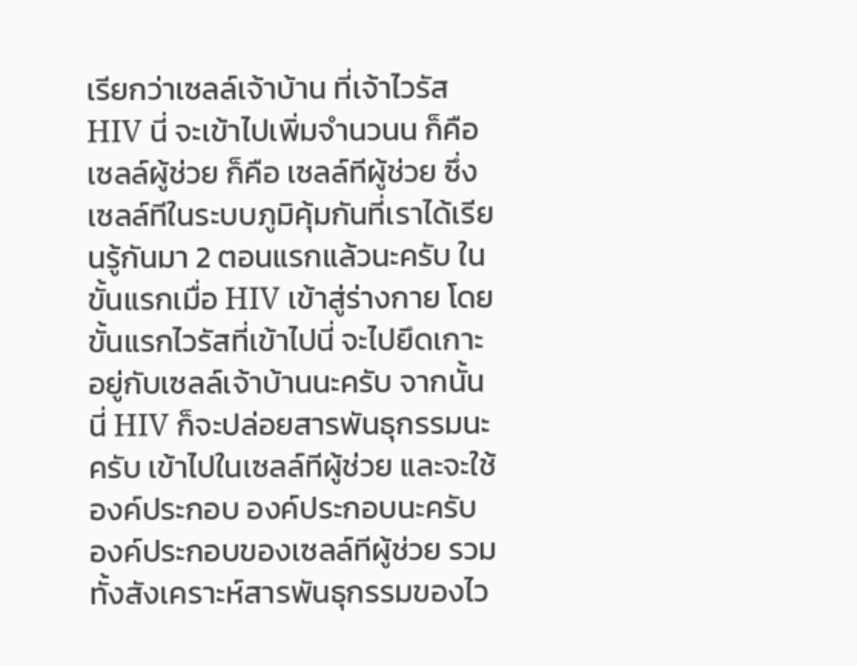เรียกว่าเซลล์เจ้าบ้าน ที่เจ้าไวรัส HIV นี่ จะเข้าไปเพิ่มจำนวนน ก็คือเซลล์ผู้ช่วย ก็คือ เซลล์ทีผู้ช่วย ซึ่งเซลล์ทีในระบบภูมิคุ้มกันที่เราได้เรียนรู้กันมา 2 ตอนแรกแล้วนะครับ ในขั้นแรกเมื่อ HIV เข้าสู่ร่างกาย โดยขั้นแรกไวรัสที่เข้าไปนี่ จะไปยึดเกาะอยู่กับเซลล์เจ้าบ้านนะครับ จากนั้นนี่ HIV ก็จะปล่อยสารพันธุกรรมนะครับ เข้าไปในเซลล์ทีผู้ช่วย และจะใช้องค์ประกอบ องค์ประกอบนะครับ องค์ประกอบของเซลล์ทีผู้ช่วย รวมทั้งสังเคราะห์สารพันธุกรรมของไว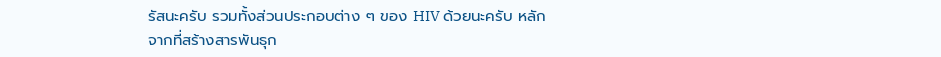รัสนะครับ รวมทั้งส่วนประกอบต่าง ๆ ของ HIV ด้วยนะครับ หลักจากที่สร้างสารพันธุก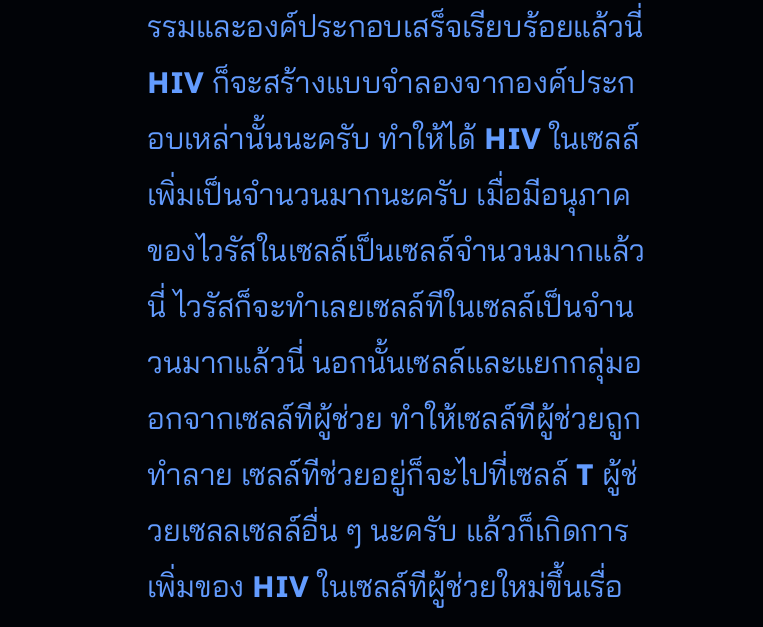รรมและองค์ประกอบเสร็จเรียบร้อยแล้วนี่ HIV ก็จะสร้างแบบจำลองจากองค์ประกอบเหล่านั้นนะครับ ทำให้ได้ HIV ในเซลล์เพิ่มเป็นจำนวนมากนะครับ เมื่อมีอนุภาคของไวรัสในเซลล์เป็นเซลล์จำนวนมากแล้วนี่ ไวรัสก็จะทำเลยเซลล์ทีในเซลล์เป็นจำนวนมากแล้วนี่ นอกนั้นเซลล์และแยกกลุ่มออกจากเซลล์ทีผู้ช่วย ทำให้เซลล์ทีผู้ช่วยถูกทำลาย เซลล์ทีช่วยอยู่ก็จะไปที่เซลล์ T ผู้ช่วยเซลลเซลล์อื่น ๆ นะครับ แล้วก็เกิดการเพิ่มของ HIV ในเซลล์ทีผู้ช่วยใหม่ขึ้นเรื่อ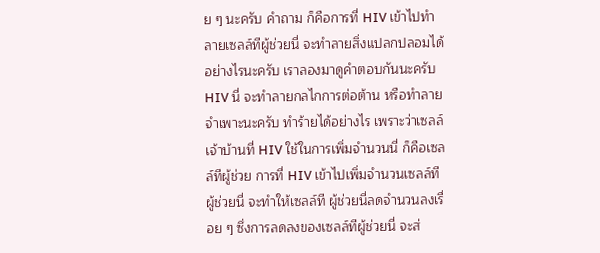ย ๆ นะครับ คำถาม ก็คือการที่ HIV เข้าไปทำลายเซลล์ทีผู้ช่วยนี่ จะทำลายสิ่งแปลกปลอมได้อย่างไรนะครับ เราลองมาดูคำตอบกันนะครับ HIV นี่ จะทำลายกลไกการต่อต้าน หรือทำลายจำเพาะนะครับ ทำร้ายได้อย่างไร เพราะว่าเซลล์เจ้าบ้านที่ HIV ใช้ในการเพิ่มจำนวนนี่ ก็คือเซลล์ทีผู้ช่วย การที่ HIV เข้าไปเพิ่มจำนวนเซลล์ทีผู้ช่วยนี่ จะทำให้เซลล์ที ผู้ช่วยนี่ลดจำนวนลงเรื่อย ๆ ซึ่งการลดลงของเซลล์ทีผู้ช่วยนี่ จะส่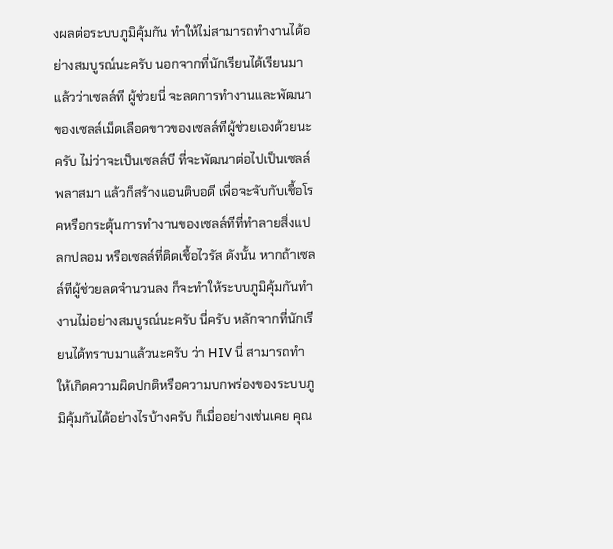งผลต่อระบบภูมิคุ้มกัน ทำให้ไม่สามารถทำงานได้อย่างสมบูรณ์นะครับ นอกจากที่นักเรียนได้เรียนมาแล้วว่าเซลล์ที ผู้ช่วยนี่ จะลดการทำงานและพัฒนาของเซลล์เม็ดเลือดขาวของเซลล์ทีผู้ช่วยเองด้วยนะครับ ไม่ว่าจะเป็นเซลล์บี ที่จะพัฒนาต่อไปเป็นเซลล์พลาสมา แล้วก็สร้างแอนติบอดี เพื่อจะจับกับเชื้อโรคหรือกระตุ้นการทำงานของเซลล์ทีที่ทำลายสิ่งแปลกปลอม หรือเซลล์ที่ติดเชื้อไวรัส ดังนั้น หากถ้าเซลล์ทีผู้ช่วยลดจำนวนลง ก็จะทำให้ระบบภูมิคุ้มกันทำงานไม่อย่างสมบูรณ์นะครับ นี่ครับ หลักจากที่นักเรียนได้ทราบมาแล้วนะครับ ว่า HIV นี่ สามารถทำให้เกิดความผิดปกติหรือความบกพร่องของระบบภูมิคุ้มกันได้อย่างไรบ้างครับ ก็เมื่ออย่างเช่นเคย คุณ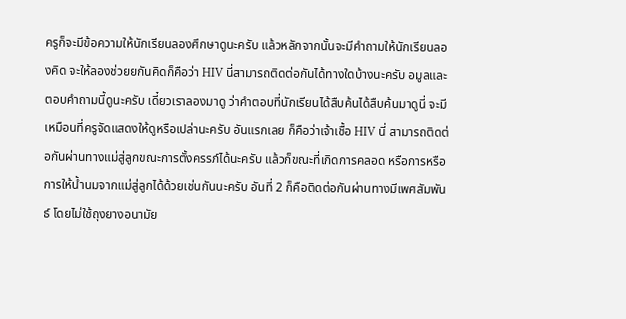ครูก็จะมีข้อความให้นักเรียนลองศึกษาดูนะครับ แล้วหลักจากนั้นจะมีคำถามให้นักเรียนลองคิด จะให้ลองช่วยยกันคิดก็คือว่า HIV นี่สามารถติดต่อกันได้ทางใดบ้างนะครับ อมูลและตอบคำถามนี้ดูนะครับ เดี๋ยวเราลองมาดู ว่าคำตอบที่นักเรียนได้สืบค้นได้สืบค้นมาดูนี่ จะมีเหมือนที่ครูจัดแสดงให้ดูหรือเปล่านะครับ อันแรกเลย ก็คือว่าเจ้าเชื้อ HIV นี่ สามารถติดต่อกันผ่านทางแม่สู่ลูกขณะการตั้งครรภ์ได้นะครับ แล้วก็ขณะที่เกิดการคลอด หรือการหรือการให้น้ำนมจากแม่สู่ลูกได้ด้วยเช่นกันนะครับ อันที่ 2 ก็คือติดต่อกันผ่านทางมีเพศสัมพันธ์ โดยไม่ใช้ถุงยางอนามัย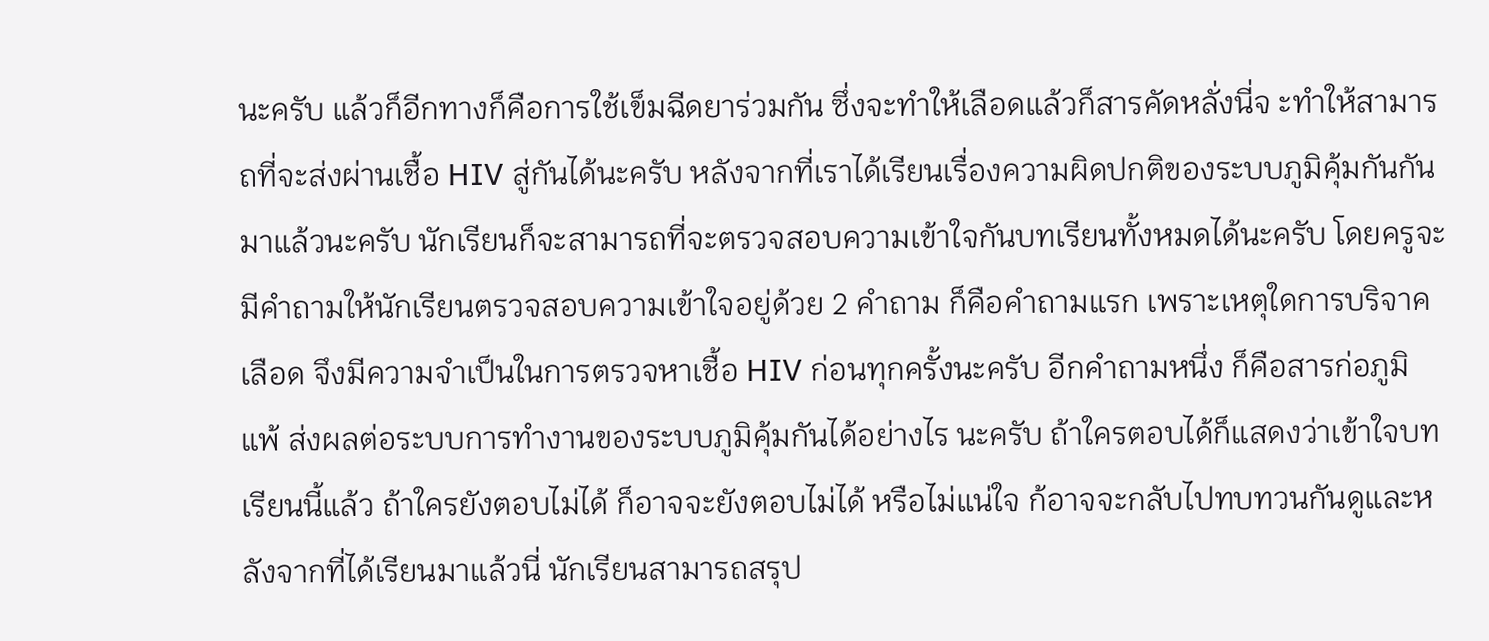นะครับ แล้วก็อีกทางก็คือการใช้เข็มฉีดยาร่วมกัน ซึ่งจะทำให้เลือดแล้วก็สารคัดหลั่งนี่จ ะทำให้สามารถที่จะส่งผ่านเชื้อ HIV สู่กันได้นะครับ หลังจากที่เราได้เรียนเรื่องความผิดปกติของระบบภูมิคุ้มกันกันมาแล้วนะครับ นักเรียนก็จะสามารถที่จะตรวจสอบความเข้าใจกันบทเรียนทั้งหมดได้นะครับ โดยครูจะมีคำถามให้นักเรียนตรวจสอบความเข้าใจอยู่ด้วย 2 คำถาม ก็คือคำถามแรก เพราะเหตุใดการบริจาคเลือด จึงมีความจำเป็นในการตรวจหาเชื้อ HIV ก่อนทุกครั้งนะครับ อีกคำถามหนึ่ง ก็คือสารก่อภูมิแพ้ ส่งผลต่อระบบการทำงานของระบบภูมิคุ้มกันได้อย่างไร นะครับ ถ้าใครตอบได้ก็แสดงว่าเข้าใจบทเรียนนี้แล้ว ถ้าใครยังตอบไม่ได้ ก็อาจจะยังตอบไม่ได้ หรือไม่แน่ใจ ก้อาจจะกลับไปทบทวนกันดูและหลังจากที่ได้เรียนมาแล้วนี่ นักเรียนสามารถสรุป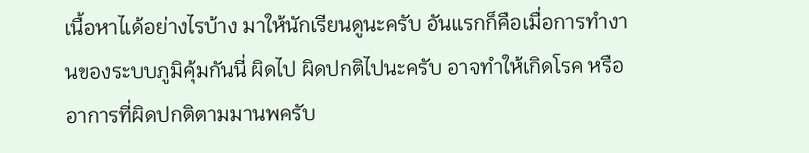เนื้อหาไเด้อย่างไรบ้าง มาให้นักเรียนดูนะครับ อันแรกก็คือเมื่อการทำงานของระบบภูมิคุ้มกันนี่ ผิดไป ผิดปกติไปนะครับ อาจทำให้เกิดโรค หรืออาการที่ผิดปกติตามมานพครับ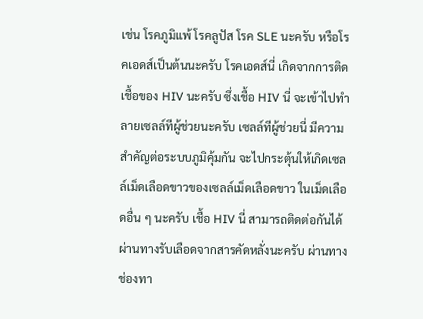เช่น โรคภูมิแพ้ โรคลูปัส โรค SLE นะครับ หรือโรคเอดส์เป็นต้นนะครับ โรคเอดส์นี่ เกิดจากการติดเชื้อของ HIV นะครับ ซึ่งเชื้อ HIV นี่ จะเข้าไปทำลายเซลล์ทีผู้ช่วยนะครับ เซลล์ทีผู้ช่วยนี่ มีความสำคัญต่อระบบภูมิคุ้มกัน จะไปกระตุ้นให้เกิดเซลล์เม็ดเลือดขาวของเซลล์เม็ดเลือดขาว ในเม็ดเลือดอื่น ๆ นะครับ เชื้อ HIV นี่ สามารถติดต่อกันได้ผ่านทางรับเลือดจากสารคัดหลั่งนะครับ ผ่านทางช่องทา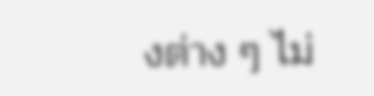งต่าง ๆ ไม่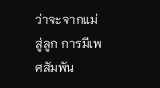ว่าจะจากแม่สู่ลูก การมีเพศสัมพัน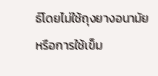ธ์โดยไม่ใช้ถุงยางอนามัย หรือการใช้เข็ม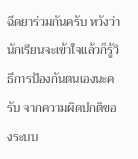ฉีดยาร่วมกันครับ หวังว่านักเรียนจะเข้าใจแล้วก็รู้วิธีการป้องกันตนเองนะครับ จากความผิดปกติของระบบ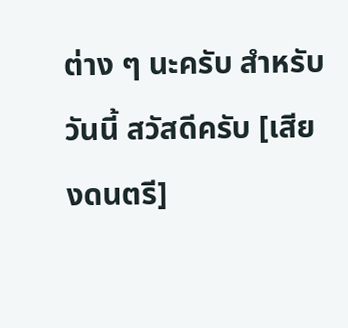ต่าง ๆ นะครับ สำหรับวันนี้ สวัสดีครับ [เสียงดนตรี]